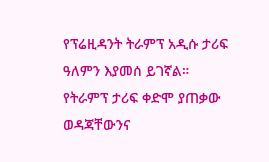የፕሬዚዳንት ትራምፕ አዲሱ ታሪፍ ዓለምን እያመሰ ይገኛል። የትራምፕ ታሪፍ ቀድሞ ያጠቃው ወዳጃቸውንና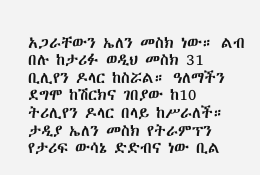አጋራቸውን ኤለን መስክ ነው። ልብ በሉ ከታሪፉ ወዲህ መስክ 31 ቢሊየን ዶላር ከስሯል። ዓለማችን ደግሞ ከሽርክና ገበያው ከ10 ትሪሊየን ዶላር በላይ ከሥራለች። ታዲያ ኤለን መስክ የትራምፕን የታሪፍ ውሳኔ ድድብና ነው ቢል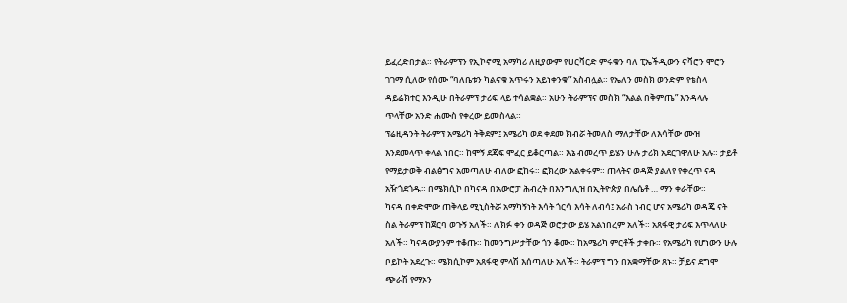ይፈረድበታል። የትራምፕን የኢኮኖሚ አማካሪ ለዚያውም የሀርቫርድ ምሩቁን ባለ ፒኤችዲውን ናቫሮን ሞሮን ገገማ ሲለው የሰሙ “ባለቤቱን ካልናቁ አጥሩን አይነቀንቁ” አስብሏል። የኤለን መስክ ወንድም የቴስላ ዳይሬክተር እንዲሁ በትራምፕ ታሪፍ ላይ ተሳልቋል። አሁን ትራምፕና መስክ “እልል በቅምጤ” እንዳላሉ ጥላቸው አንድ ሐሙስ የቀረው ይመስላል።
ፕሬዚዳንት ትራምፕ አሜሪካ ትቅደም፤ አሜሪካ ወደ ቀደመ ክብሯ ትመለስ ማለታቸው ለእሳቸው ሙዝ እንደመላጥ ቀላል ነበር። ከሞኝ ደጃፍ ሞፈር ይቆርጣል። እኔ ብመረጥ ይሄን ሁሉ ታሪክ አደርገዋለሁ አሉ። ታይቶ የማይታወቅ ብልፅግና አመጣለሁ ብለው ፎከሩ። ፎክረው አልቀሩም። ጠላትና ወዳጅ ያልለየ የቀረጥ ናዳ አዥጎደጎዱ። በሜክሲኮ በካናዳ በአውሮፓ ሕብረት በእንግሊዝ በኢትዮጵያ በሌሴቶ … ማን ቀራቸው።
ካናዳ በቀድሞው ጠቅላይ ሚኒስትሯ አማካኝነት እሳት ጎርሳ እሳት ለብሳ፤ አራስ ነብር ሆና አሜሪካ ወዳጄ ናት ስል ትራምፕ ከጀርባ ወጉኝ አለች። ለክፉ ቀን ወዳጅ ወሮታው ይሄ አልነበረም አለች። አጸፋዊ ታሪፍ እጥላለሁ አለች። ካናዳውያንም ተቆጡ። ከመንግሥታቸው ጎን ቆሙ። ከአሜሪካ ምርቶች ታቀቡ። የአሜሪካ የሆነውን ሁሉ ቦይኮት አደረጉ። ሜክሲኮም አጸፋዊ ምላሽ እሰጣለሁ አለች። ትራምፕ ግን በአቋማቸው ጸኑ። ቻይና ደግሞ ጭራሽ የማኦን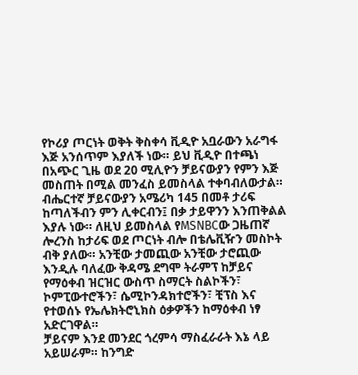የኮሪያ ጦርነት ወቅት ቅስቀሳ ቪዲዮ አቧራውን አራግፋ እጅ አንሰጥም እያለች ነው። ይህ ቪዲዮ በተጫነ በአጭር ጊዜ ወደ 20 ሚሊዮን ቻይናውያን የምን እጅ መስጠት በሚል መንፈስ ይመስላል ተቀባብለውታል።
ብሔርተኛ ቻይናውያን አሜሪካ 145 በመቶ ታሪፍ ከጣለችብን ምን ሊቀርብን፤ በቃ ታይዋንን እንጠቅልል እያሉ ነው። ለዚህ ይመስላል የMSNBCው ጋዜጠኛ ሎረንስ ከታሪፍ ወደ ጦርነት ብሎ በቴሌቪዥን መስኮት ብቅ ያለው። አንቺው ታመጪው አንቺው ታሮጪው እንዲሉ ባለፈው ቅዳሜ ደግሞ ትራምፕ ከቻይና የማዕቀብ ዝርዝር ውስጥ ስማርት ስልኮችን፣ ኮምፒውተሮችን፣ ሴሚኮንዳክተሮችን፣ ቺፕስ እና የተወሰኑ የኤሌክትሮኒክስ ዕቃዎችን ከማዕቀብ ነፃ አድርገዋል።
ቻይናም እንደ መንደር ጎረምሳ ማስፈራራት እኔ ላይ አይሠራም። ከንግድ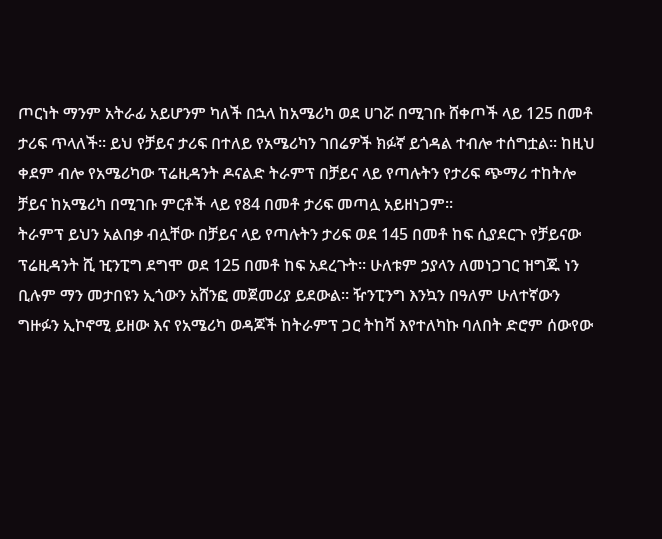ጦርነት ማንም አትራፊ አይሆንም ካለች በኋላ ከአሜሪካ ወደ ሀገሯ በሚገቡ ሸቀጦች ላይ 125 በመቶ ታሪፍ ጥላለች። ይህ የቻይና ታሪፍ በተለይ የአሜሪካን ገበሬዎች ክፉኛ ይጎዳል ተብሎ ተሰግቷል። ከዚህ ቀደም ብሎ የአሜሪካው ፕሬዚዳንት ዶናልድ ትራምፕ በቻይና ላይ የጣሉትን የታሪፍ ጭማሪ ተከትሎ ቻይና ከአሜሪካ በሚገቡ ምርቶች ላይ የ84 በመቶ ታሪፍ መጣሏ አይዘነጋም።
ትራምፕ ይህን አልበቃ ብሏቸው በቻይና ላይ የጣሉትን ታሪፍ ወደ 145 በመቶ ከፍ ሲያደርጉ የቻይናው ፕሬዚዳንት ሺ ዢንፒግ ደግሞ ወደ 125 በመቶ ከፍ አደረጉት። ሁለቱም ኃያላን ለመነጋገር ዝግጁ ነን ቢሉም ማን መታበዩን ኢጎውን አሸንፎ መጀመሪያ ይደውል። ዥንፒንግ እንኳን በዓለም ሁለተኛውን ግዙፉን ኢኮኖሚ ይዘው እና የአሜሪካ ወዳጆች ከትራምፕ ጋር ትከሻ እየተለካኩ ባለበት ድሮም ሰውየው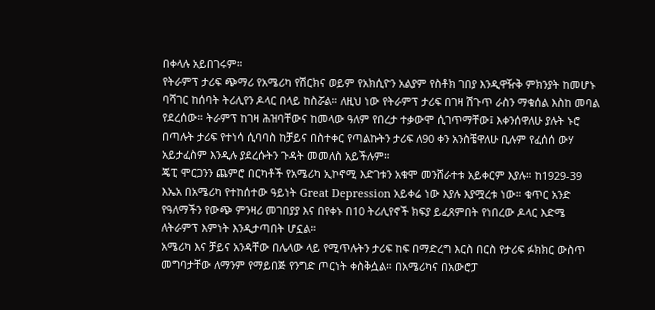በቀላሉ አይበገሩም።
የትራምፕ ታሪፍ ጭማሪ የአሜሪካ የሽርክና ወይም የአክሲዮን አልያም የስቶክ ገበያ እንዲዋዥቅ ምክንያት ከመሆኑ ባሻገር ከሰባት ትሪሊየን ዶላር በላይ ከስሯል። ለዚህ ነው የትራምፕ ታሪፍ በገዛ ሽጉጥ ራስን ማቁሰል እስከ መባል የደረሰው። ትራምፕ ከገዛ ሕዝባቸውና ከመላው ዓለም የበረታ ተቃውሞ ሲገጥማቸው፤ እቀንሰዋለሁ ያሉት ኑሮ በጣሉት ታሪፍ የተነሳ ሲባባስ ከቻይና በስተቀር የጣልኩትን ታሪፍ ለ90 ቀን አንስቼዋለሁ ቢሉም የፈሰሰ ውሃ አይታፈስም እንዲሉ ያደረሱትን ጉዳት መመለስ አይችሉም።
ጄፒ ሞርጋንን ጨምሮ በርካቶች የአሜሪካ ኢኮኖሚ እድገቱን አቁሞ መንሸራተቱ አይቀርም እያሉ። ከ1929-39 እኤአ በአሜሪካ የተከሰተው ዓይነት Great Depression አይቀሬ ነው እያሉ እያሟረቱ ነው። ቁጥር አንድ የዓለማችን የውጭ ምንዛሪ መገበያያ እና በየቀኑ በ10 ትሪሊየኖች ክፍያ ይፈጸምበት የነበረው ዶላር እድሜ ለትራምፕ እምነት እንዲታጣበት ሆኗል።
አሜሪካ እና ቻይና አንዳቸው በሌላው ላይ የሚጥሉትን ታሪፍ ከፍ በማድረግ እርስ በርስ የታሪፍ ፉክክር ውስጥ መግባታቸው ለማንም የማይበጅ የንግድ ጦርነት ቀስቅሷል። በአሜሪካና በአውሮፓ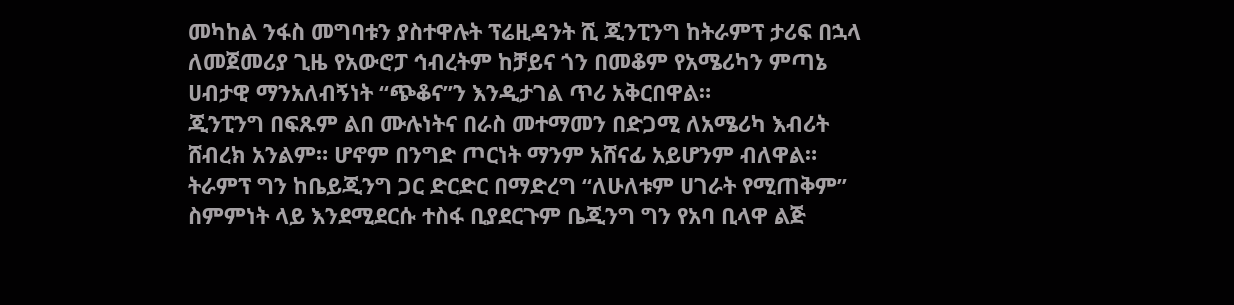መካከል ንፋስ መግባቱን ያስተዋሉት ፕሬዚዳንት ሺ ጂንፒንግ ከትራምፕ ታሪፍ በኋላ ለመጀመሪያ ጊዜ የአውሮፓ ኅብረትም ከቻይና ጎን በመቆም የአሜሪካን ምጣኔ ሀብታዊ ማንአለብኝነት “ጭቆና”ን እንዲታገል ጥሪ አቅርበዋል።
ጂንፒንግ በፍጹም ልበ ሙሉነትና በራስ መተማመን በድጋሚ ለአሜሪካ እብሪት ሸብረክ አንልም። ሆኖም በንግድ ጦርነት ማንም አሸናፊ አይሆንም ብለዋል። ትራምፕ ግን ከቤይጂንግ ጋር ድርድር በማድረግ “ለሁለቱም ሀገራት የሚጠቅም” ስምምነት ላይ እንደሚደርሱ ተስፋ ቢያደርጉም ቤጂንግ ግን የአባ ቢላዋ ልጅ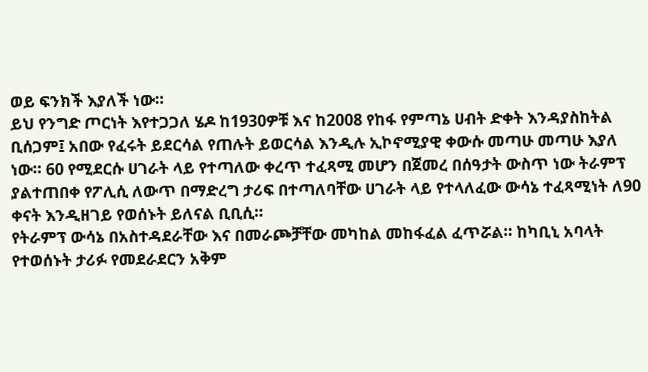ወይ ፍንክች እያለች ነው።
ይህ የንግድ ጦርነት እየተጋጋለ ሄዶ ከ1930ዎቹ እና ከ2008 የከፋ የምጣኔ ሀብት ድቀት እንዳያስከትል ቢሰጋም፤ አበው የፈሩት ይደርሳል የጠሉት ይወርሳል እንዲሉ ኢኮኖሚያዊ ቀውሱ መጣሁ መጣሁ እያለ ነው። 60 የሚደርሱ ሀገራት ላይ የተጣለው ቀረጥ ተፈጻሚ መሆን በጀመረ በሰዓታት ውስጥ ነው ትራምፕ ያልተጠበቀ የፖሊሲ ለውጥ በማድረግ ታሪፍ በተጣለባቸው ሀገራት ላይ የተላለፈው ውሳኔ ተፈጻሚነት ለ90 ቀናት እንዲዘገይ የወሰኑት ይለናል ቢቢሲ።
የትራምፕ ውሳኔ በአስተዳደራቸው እና በመራጮቻቸው መካከል መከፋፈል ፈጥሯል። ከካቢኒ አባላት የተወሰኑት ታሪፉ የመደራደርን አቅም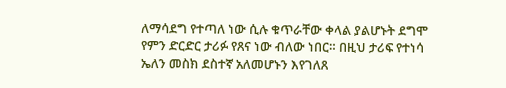ለማሳደግ የተጣለ ነው ሲሉ ቁጥራቸው ቀላል ያልሆኑት ደግሞ የምን ድርድር ታሪፉ የጸና ነው ብለው ነበር። በዚህ ታሪፍ የተነሳ ኤለን መስክ ደስተኛ አለመሆኑን እየገለጸ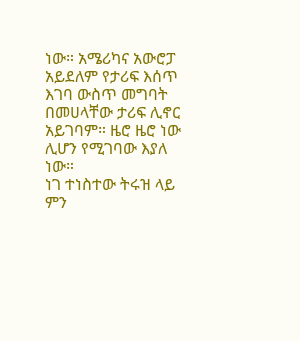ነው። አሜሪካና አውሮፓ አይደለም የታሪፍ እሰጥ እገባ ውስጥ መግባት በመሀላቸው ታሪፍ ሊኖር አይገባም። ዜሮ ዜሮ ነው ሊሆን የሚገባው እያለ ነው።
ነገ ተነስተው ትሩዝ ላይ ምን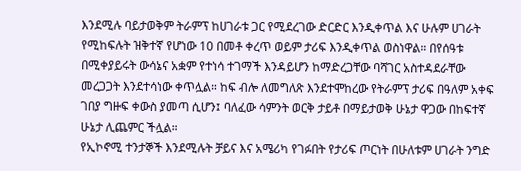እንደሚሉ ባይታወቅም ትራምፕ ከሀገራቱ ጋር የሚደረገው ድርድር እንዲቀጥል እና ሁሉም ሀገራት የሚከፍሉት ዝቅተኛ የሆነው 10 በመቶ ቀረጥ ወይም ታሪፍ እንዲቀጥል ወስነዋል። በየሰዓቱ በሚቀያይሩት ውሳኔና አቋም የተነሳ ተገማች እንዳይሆን ከማድረጋቸው ባሻገር አስተዳደራቸው መረጋጋት እንደተሳነው ቀጥሏል። ከፍ ብሎ ለመግለጽ እንደተሞከረው የትራምፕ ታሪፍ በዓለም አቀፍ ገበያ ግዙፍ ቀውስ ያመጣ ሲሆን፤ ባለፈው ሳምንት ወርቅ ታይቶ በማይታወቅ ሁኔታ ዋጋው በከፍተኛ ሁኔታ ሊጨምር ችሏል።
የኢኮኖሚ ተንታኞች እንደሚሉት ቻይና እና አሜሪካ የገፉበት የታሪፍ ጦርነት በሁለቱም ሀገራት ንግድ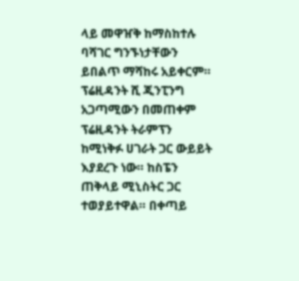ላይ መዋዠቅ ከማስከተሉ ባሻገር ግንኙነታቸውን ይበልጥ ማሻከሩ አይቀርም። ፕሬዚዳንት ሺ ጂንፒንግ አጋጣሚውን በመጠቀም ፕሬዚዳንት ትራምፕን ከሚነቅፉ ሀገራት ጋር ውይይት እያደረጉ ነው። ከስፔን ጠቅላይ ሚኒስትር ጋር ተወያይተዋል። በቀጣይ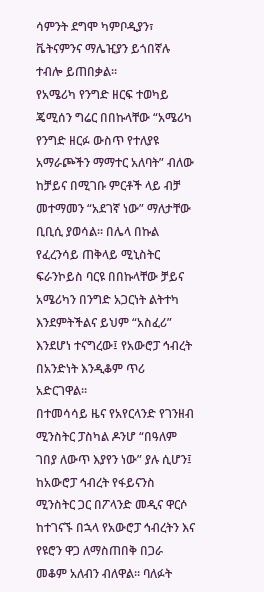ሳምንት ደግሞ ካምቦዲያን፣ ቬትናምንና ማሌዢያን ይጎበኛሉ ተብሎ ይጠበቃል።
የአሜሪካ የንግድ ዘርፍ ተወካይ ጄሚሰን ግሬር በበኩላቸው “አሜሪካ የንግድ ዘርፉ ውስጥ የተለያዩ አማራጮችን ማማተር አለባት” ብለው ከቻይና በሚገቡ ምርቶች ላይ ብቻ መተማመን “አደገኛ ነው” ማለታቸው ቢቢሲ ያወሳል። በሌላ በኩል የፈረንሳይ ጠቅላይ ሚኒስትር ፍራንኮይስ ባርዩ በበኩላቸው ቻይና አሜሪካን በንግድ አጋርነት ልትተካ እንደምትችልና ይህም “አስፈሪ” እንደሆነ ተናግረው፤ የአውሮፓ ኅብረት በአንድነት እንዲቆም ጥሪ አድርገዋል።
በተመሳሳይ ዜና የአየርላንድ የገንዘብ ሚንስትር ፓስካል ዶንሆ “በዓለም ገበያ ለውጥ እያየን ነው” ያሉ ሲሆን፤ ከአውሮፓ ኅብረት የፋይናንስ ሚንስትር ጋር በፖላንድ መዲና ዋርሶ ከተገናኙ በኋላ የአውሮፓ ኅብረትን እና የዩሮን ዋጋ ለማስጠበቅ በጋራ መቆም አለብን ብለዋል። ባለፉት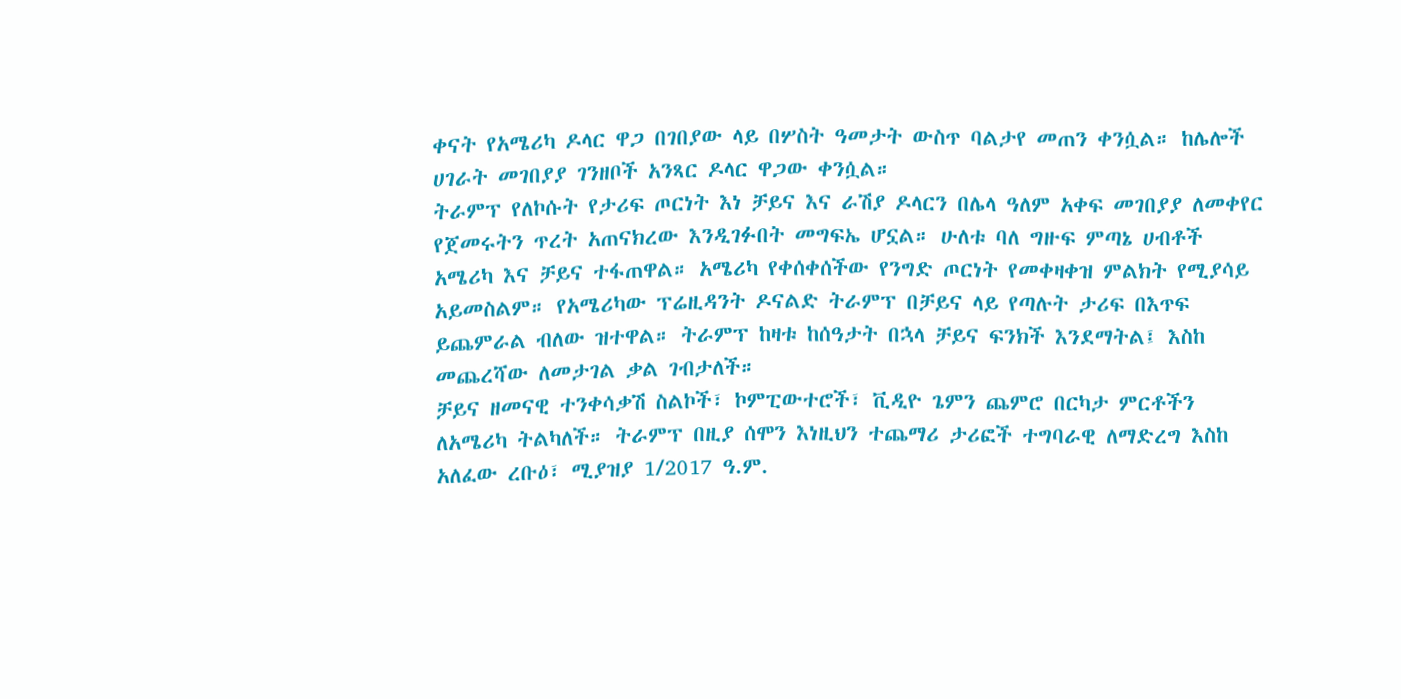ቀናት የአሜሪካ ዶላር ዋጋ በገበያው ላይ በሦስት ዓመታት ውስጥ ባልታየ መጠን ቀንሷል። ከሌሎች ሀገራት መገበያያ ገንዘቦች አንጻር ዶላር ዋጋው ቀንሷል።
ትራምፕ የለኮሱት የታሪፍ ጦርነት እነ ቻይና እና ራሽያ ዶላርን በሌላ ዓለም አቀፍ መገበያያ ለመቀየር የጀመሩትን ጥረት አጠናክረው እንዲገፉበት መግፍኤ ሆኗል። ሁለቱ ባለ ግዙፍ ምጣኔ ሀብቶች አሜሪካ እና ቻይና ተፋጠዋል። አሜሪካ የቀሰቀሰችው የንግድ ጦርነት የመቀዛቀዝ ምልክት የሚያሳይ አይመስልም። የአሜሪካው ፕሬዚዳንት ዶናልድ ትራምፕ በቻይና ላይ የጣሉት ታሪፍ በእጥፍ ይጨምራል ብለው ዝተዋል። ትራምፕ ከዛቱ ከሰዓታት በኋላ ቻይና ፍንክች እንደማትል፤ እስከ መጨረሻው ለመታገል ቃል ገብታለች።
ቻይና ዘመናዊ ተንቀሳቃሽ ስልኮች፣ ኮምፒውተሮች፣ ቪዲዮ ጌምን ጨምሮ በርካታ ምርቶችን ለአሜሪካ ትልካለች። ትራምፕ በዚያ ሰሞን እነዚህን ተጨማሪ ታሪፎች ተግባራዊ ለማድረግ እስከ አለፈው ረቡዕ፣ ሚያዝያ 1/2017 ዓ.ም.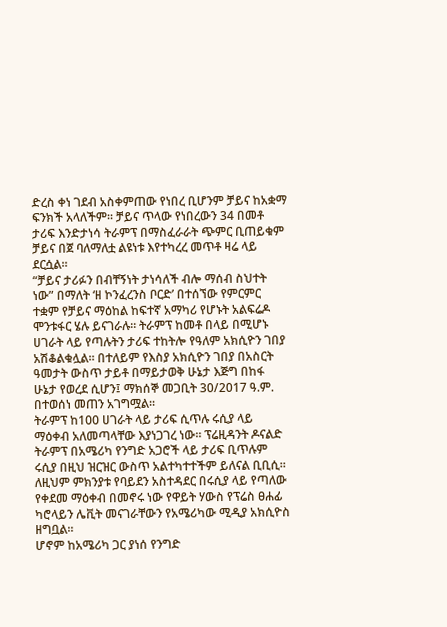ድረስ ቀነ ገደብ አስቀምጠው የነበረ ቢሆንም ቻይና ከአቋማ ፍንክች አላለችም። ቻይና ጥላው የነበረውን 34 በመቶ ታሪፍ እንድታነሳ ትራምፕ በማስፈራራት ጭምር ቢጠይቁም ቻይና በጀ ባለማለቷ ልዩነቱ እየተካረረ መጥቶ ዛሬ ላይ ደርሷል።
“ቻይና ታሪፉን በብቸኝነት ታነሳለች ብሎ ማሰብ ስህተት ነው” በማለት ‘ዘ ኮንፈረንስ ቦርድ’ በተሰኘው የምርምር ተቋም የቻይና ማዕከል ከፍተኛ አማካሪ የሆኑት አልፍሬዶ ሞንቱፋር ሄሉ ይናገራሉ። ትራምፕ ከመቶ በላይ በሚሆኑ ሀገራት ላይ የጣሉትን ታሪፍ ተከትሎ የዓለም አክሲዮን ገበያ አሽቆልቁሏል። በተለይም የእስያ አክሲዮን ገበያ በአስርት ዓመታት ውስጥ ታይቶ በማይታወቅ ሁኔታ እጅግ በከፋ ሁኔታ የወረደ ሲሆን፤ ማክሰኞ መጋቢት 30/2017 ዓ.ም. በተወሰነ መጠን አገግሟል።
ትራምፕ ከ100 ሀገራት ላይ ታሪፍ ሲጥሉ ሩሲያ ላይ ማዕቀብ አለመጣላቸው እያነጋገረ ነው። ፕሬዚዳንት ዶናልድ ትራምፕ በአሜሪካ የንግድ አጋሮች ላይ ታሪፍ ቢጥሉም ሩሲያ በዚህ ዝርዝር ውስጥ አልተካተተችም ይለናል ቢቢሲ። ለዚህም ምክንያቱ የባይደን አስተዳደር በሩሲያ ላይ የጣለው የቀደመ ማዕቀብ በመኖሩ ነው የዋይት ሃውስ የፕሬስ ፀሐፊ ካሮላይን ሌቪት መናገራቸውን የአሜሪካው ሚዲያ አክሲዮስ ዘግቧል።
ሆኖም ከአሜሪካ ጋር ያነሰ የንግድ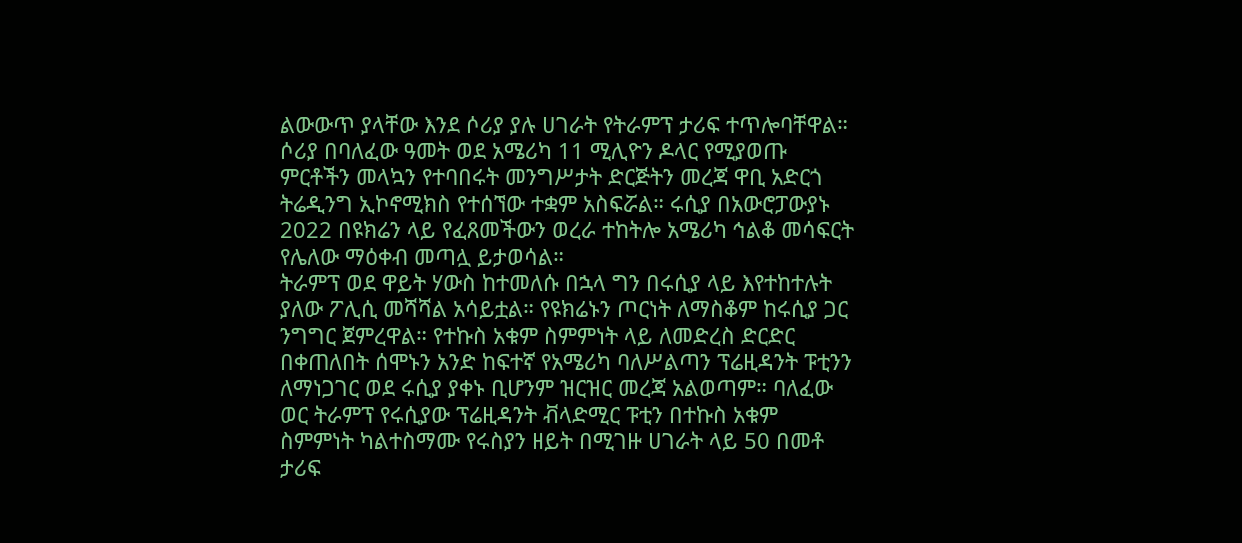ልውውጥ ያላቸው እንደ ሶሪያ ያሉ ሀገራት የትራምፕ ታሪፍ ተጥሎባቸዋል። ሶሪያ በባለፈው ዓመት ወደ አሜሪካ 11 ሚሊዮን ዶላር የሚያወጡ ምርቶችን መላኳን የተባበሩት መንግሥታት ድርጅትን መረጃ ዋቢ አድርጎ ትሬዲንግ ኢኮኖሚክስ የተሰኘው ተቋም አስፍሯል። ሩሲያ በአውሮፓውያኑ 2022 በዩክሬን ላይ የፈጸመችውን ወረራ ተከትሎ አሜሪካ ኅልቆ መሳፍርት የሌለው ማዕቀብ መጣሏ ይታወሳል።
ትራምፕ ወደ ዋይት ሃውስ ከተመለሱ በኋላ ግን በሩሲያ ላይ እየተከተሉት ያለው ፖሊሲ መሻሻል አሳይቷል። የዩክሬኑን ጦርነት ለማስቆም ከሩሲያ ጋር ንግግር ጀምረዋል። የተኩስ አቁም ስምምነት ላይ ለመድረስ ድርድር በቀጠለበት ሰሞኑን አንድ ከፍተኛ የአሜሪካ ባለሥልጣን ፕሬዚዳንት ፑቲንን ለማነጋገር ወደ ሩሲያ ያቀኑ ቢሆንም ዝርዝር መረጃ አልወጣም። ባለፈው ወር ትራምፕ የሩሲያው ፕሬዚዳንት ቭላድሚር ፑቲን በተኩስ አቁም ስምምነት ካልተስማሙ የሩስያን ዘይት በሚገዙ ሀገራት ላይ 50 በመቶ ታሪፍ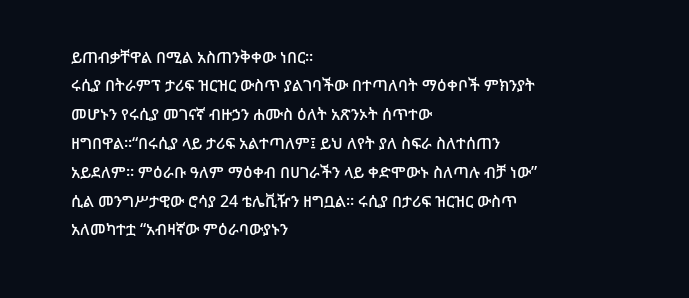ይጠብቃቸዋል በሚል አስጠንቅቀው ነበር።
ሩሲያ በትራምፕ ታሪፍ ዝርዝር ውስጥ ያልገባችው በተጣለባት ማዕቀቦች ምክንያት መሆኑን የሩሲያ መገናኛ ብዙኃን ሐሙስ ዕለት አጽንኦት ሰጥተው ዘግበዋል።“በሩሲያ ላይ ታሪፍ አልተጣለም፤ ይህ ለየት ያለ ስፍራ ስለተሰጠን አይደለም። ምዕራቡ ዓለም ማዕቀብ በሀገራችን ላይ ቀድሞውኑ ስለጣሉ ብቻ ነው” ሲል መንግሥታዊው ሮሳያ 24 ቴሌቪዥን ዘግቧል። ሩሲያ በታሪፍ ዝርዝር ውስጥ አለመካተቷ “አብዛኛው ምዕራባውያኑን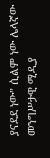ያናደደ ነው” ሲልም ነው ሌላኛው መንግሥታዊ ሚዲያ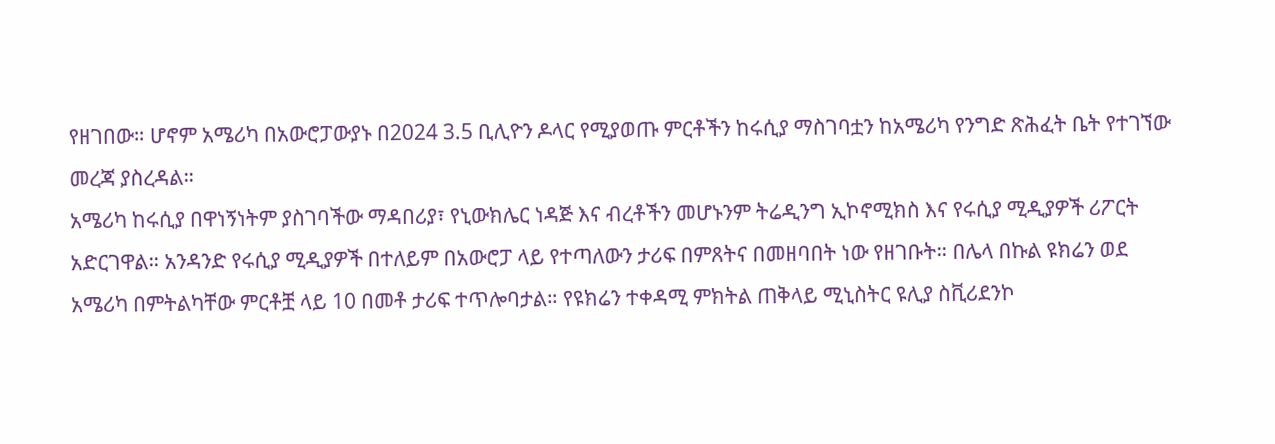የዘገበው። ሆኖም አሜሪካ በአውሮፓውያኑ በ2024 3.5 ቢሊዮን ዶላር የሚያወጡ ምርቶችን ከሩሲያ ማስገባቷን ከአሜሪካ የንግድ ጽሕፈት ቤት የተገኘው መረጃ ያስረዳል።
አሜሪካ ከሩሲያ በዋነኝነትም ያስገባችው ማዳበሪያ፣ የኒውክሌር ነዳጅ እና ብረቶችን መሆኑንም ትሬዲንግ ኢኮኖሚክስ እና የሩሲያ ሚዲያዎች ሪፖርት አድርገዋል። አንዳንድ የሩሲያ ሚዲያዎች በተለይም በአውሮፓ ላይ የተጣለውን ታሪፍ በምጸትና በመዘባበት ነው የዘገቡት። በሌላ በኩል ዩክሬን ወደ አሜሪካ በምትልካቸው ምርቶቿ ላይ 10 በመቶ ታሪፍ ተጥሎባታል። የዩክሬን ተቀዳሚ ምክትል ጠቅላይ ሚኒስትር ዩሊያ ስቪሪደንኮ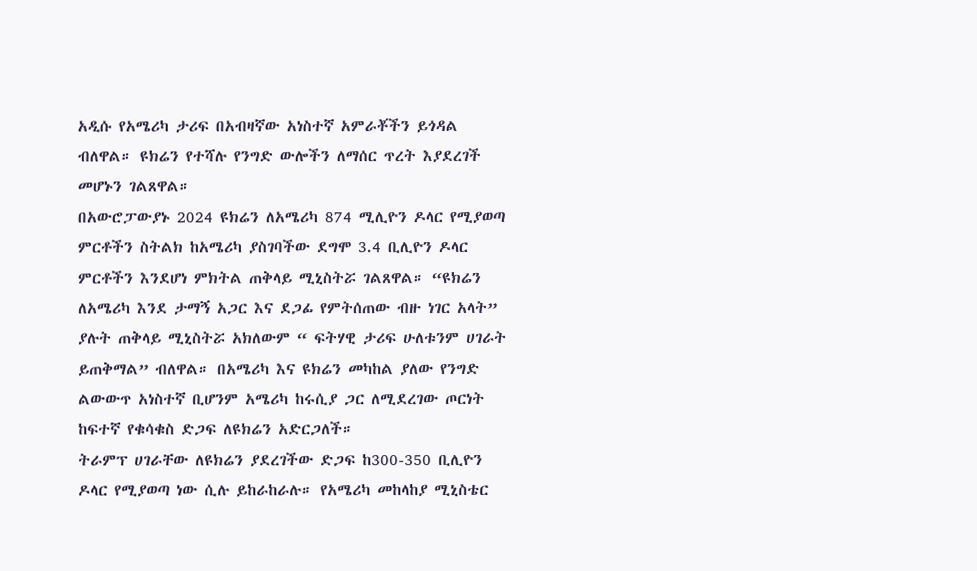አዲሱ የአሜሪካ ታሪፍ በአብዛኛው አነስተኛ አምራቾችን ይጎዳል ብለዋል። ዩክሬን የተሻሉ የንግድ ውሎችን ለማሰር ጥረት እያደረገች መሆኑን ገልጸዋል።
በአውሮፓውያኑ 2024 ዩክሬን ለአሜሪካ 874 ሚሊዮን ዶላር የሚያወጣ ምርቶችን ስትልክ ከአሜሪካ ያስገባችው ደግሞ 3.4 ቢሊዮን ዶላር ምርቶችን እንደሆነ ምክትል ጠቅላይ ሚኒስትሯ ገልጸዋል። “ዩክሬን ለአሜሪካ እንደ ታማኝ አጋር እና ደጋፊ የምትሰጠው ብዙ ነገር አላት” ያሉት ጠቅላይ ሚኒስትሯ አክለውም “ ፍትሃዊ ታሪፍ ሁለቱንም ሀገራት ይጠቅማል” ብለዋል። በአሜሪካ እና ዩክሬን መካከል ያለው የንግድ ልውውጥ አነስተኛ ቢሆንም አሜሪካ ከሩሲያ ጋር ለሚደረገው ጦርነት ከፍተኛ የቁሳቁስ ድጋፍ ለዩክሬን አድርጋለች።
ትራምፕ ሀገራቸው ለዩክሬን ያደረገችው ድጋፍ ከ300-350 ቢሊዮን ዶላር የሚያወጣ ነው ሲሉ ይከራከራሉ። የአሜሪካ መከላከያ ሚኒስቴር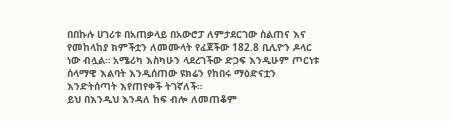በበኩሉ ሀገሪቱ በአጠቃላይ በአውሮፓ ለምታደርገው ስልጠና እና የመከላከያ ክምችቷን ለመሙላት የፈጀችው 182.8 ቢሊዮን ዶላር ነው ብሏል። አሜሪካ እስካሁን ላደረገችው ድጋፍ እንዲሁም ጦርነቱ ሰላማዊ እልባት እንዲሰጠው ዩክሬን የከበሩ ማዕድናቷን እንድትሰጣት እየጠየቀች ትገኛለች።
ይህ በእንዲህ እንዳለ ከፍ ብሎ ለመጠቆም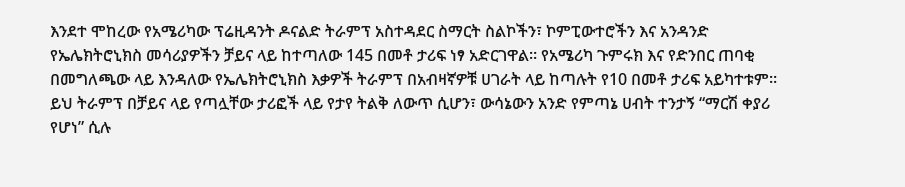እንደተ ሞከረው የአሜሪካው ፕሬዚዳንት ዶናልድ ትራምፕ አስተዳደር ስማርት ስልኮችን፣ ኮምፒውተሮችን እና አንዳንድ የኤሌክትሮኒክስ መሳሪያዎችን ቻይና ላይ ከተጣለው 145 በመቶ ታሪፍ ነፃ አድርገዋል። የአሜሪካ ጉምሩክ እና የድንበር ጠባቂ በመግለጫው ላይ እንዳለው የኤሌክትሮኒክስ እቃዎች ትራምፕ በአብዛኛዎቹ ሀገራት ላይ ከጣሉት የ10 በመቶ ታሪፍ አይካተቱም።
ይህ ትራምፕ በቻይና ላይ የጣሏቸው ታሪፎች ላይ የታየ ትልቅ ለውጥ ሲሆን፣ ውሳኔውን አንድ የምጣኔ ሀብት ተንታኝ “ማርሽ ቀያሪ የሆነ” ሲሉ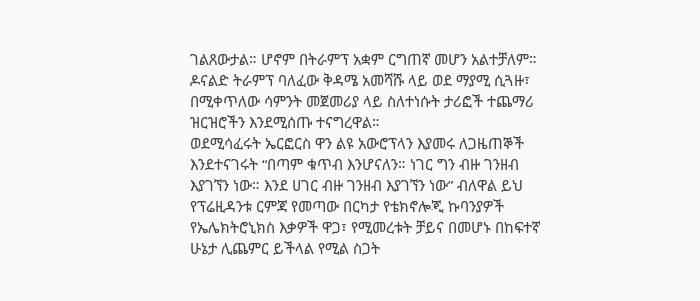ገልጸውታል። ሆኖም በትራምፕ አቋም ርግጠኛ መሆን አልተቻለም። ዶናልድ ትራምፕ ባለፈው ቅዳሜ አመሻሹ ላይ ወደ ማያሚ ሲጓዙ፣ በሚቀጥለው ሳምንት መጀመሪያ ላይ ስለተነሱት ታሪፎች ተጨማሪ ዝርዝሮችን እንደሚሰጡ ተናግረዋል።
ወደሚሳፈሩት ኤርፎርስ ዋን ልዩ አውሮፕላን እያመሩ ለጋዜጠኞች እንደተናገሩት “በጣም ቁጥብ እንሆናለን። ነገር ግን ብዙ ገንዘብ እያገኘን ነው። እንደ ሀገር ብዙ ገንዘብ እያገኘን ነው” ብለዋል ይህ የፕሬዚዳንቱ ርምጃ የመጣው በርካታ የቴክኖሎጂ ኩባንያዎች የኤሌክትሮኒክስ እቃዎች ዋጋ፣ የሚመረቱት ቻይና በመሆኑ በከፍተኛ ሁኔታ ሊጨምር ይችላል የሚል ስጋት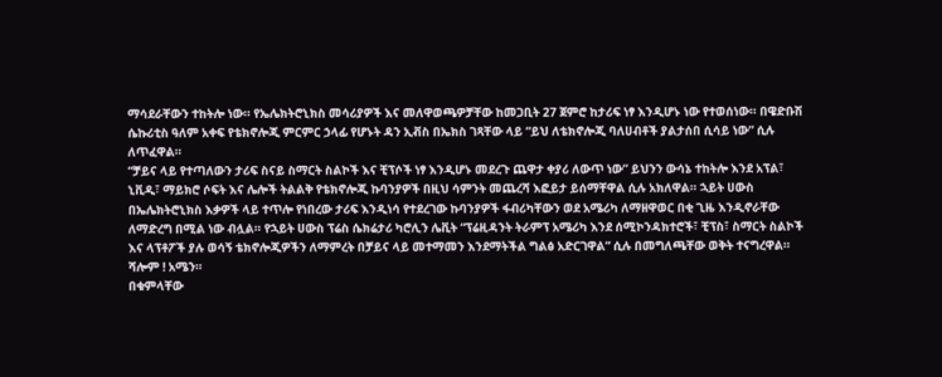ማሳደራቸውን ተከትሎ ነው። የኤሌክትሮኒክስ መሳሪያዎች እና መለዋወጫዎቻቸው ከመጋቢት 27 ጀምሮ ከታሪፍ ነፃ እንዲሆኑ ነው የተወሰነው። በዌድቡሽ ሴኩሪቲስ ዓለም አቀፍ የቴክኖሎጂ ምርምር ኃላፊ የሆኑት ዳን ኢቭስ በኤክስ ገጻቸው ላይ “ይህ ለቴክኖሎጂ ባለሀብቶች ያልታሰበ ሲሳይ ነው” ሲሉ ለጥፈዋል።
“ቻይና ላይ የተጣለውን ታሪፍ ስናይ ስማርት ስልኮች እና ቺፕሶች ነፃ እንዲሆኑ መደረጉ ጨዋታ ቀያሪ ለውጥ ነው” ይህንን ውሳኔ ተከትሎ እንደ አፕል፣ ኒቪዲ፣ ማይክሮ ሶፍት እና ሌሎች ትልልቅ የቴክኖሎጂ ኩባንያዎች በዚህ ሳምንት መጨረሻ እፎይታ ይሰማቸዋል ሲሉ አክለዋል። ኋይት ሀውስ በኤሌክትሮኒክስ እቃዎች ላይ ተጥሎ የነበረው ታሪፍ እንዲነሳ የተደረገው ኩባንያዎች ፋብሪካቸውን ወደ አሜሪካ ለማዘዋወር በቂ ጊዜ እንዲኖራቸው ለማድረግ በሚል ነው ብሏል። የኋይት ሀውስ ፕሬስ ሴክሬታሪ ካሮሊን ሌቪት “ፕሬዚዳንት ትራምፕ አሜሪካ እንደ ሰሚኮንዳክተሮች፣ ቺፕስ፣ ስማርት ስልኮች እና ላፕቶፖች ያሉ ወሳኝ ቴክኖሎጂዎችን ለማምረት በቻይና ላይ መተማመን እንደማትችል ግልፅ አድርገዋል” ሲሉ በመግለጫቸው ወቅት ተናግረዋል።
ሻሎም ! አሜን።
በቁምላቸው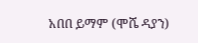አበበ ይማም (ሞሼ ዳያን)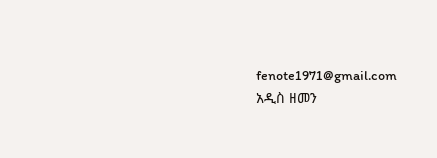fenote1971@gmail.com
አዲስ ዘመን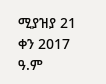ሚያዝያ 21 ቀን 2017 ዓ.ም